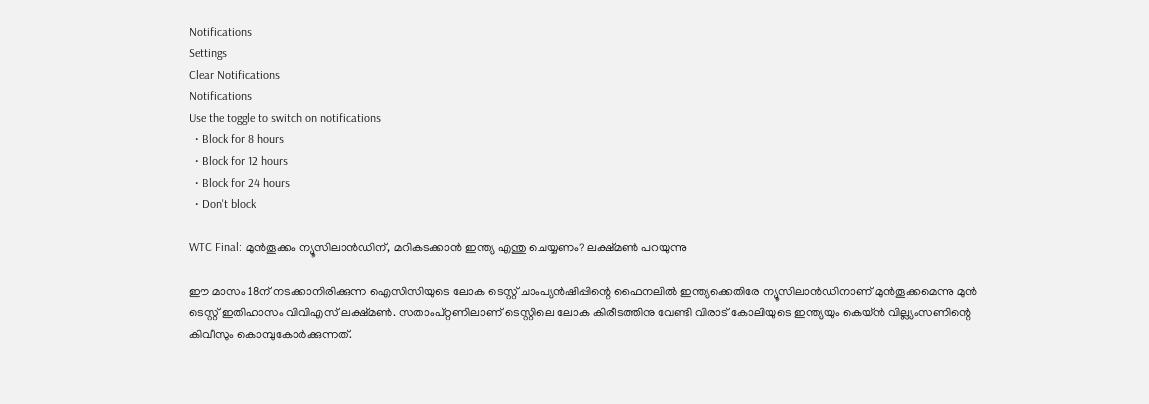Notifications
Settings
Clear Notifications
Notifications
Use the toggle to switch on notifications
  • Block for 8 hours
  • Block for 12 hours
  • Block for 24 hours
  • Don't block

WTC Final: മുന്‍തൂക്കം ന്യൂസിലാന്‍ഡിന്, മറികടക്കാന്‍ ഇന്ത്യ എന്തു ചെയ്യണം? ലക്ഷ്മണ്‍ പറയുന്നു

ഈ മാസം 18ന് നടക്കാനിരിക്കുന്ന ഐസിസിയുടെ ലോക ടെസ്റ്റ് ചാംപ്യന്‍ഷിപ്പിന്റെ ഫൈനലില്‍ ഇന്ത്യക്കെതിരേ ന്യൂസിലാന്‍ഡിനാണ് മുന്‍തൂക്കമെന്നു മുന്‍ ടെസ്റ്റ് ഇതിഹാസം വിവിഎസ് ലക്ഷ്മണ്‍. സതാംപ്റ്റണിലാണ് ടെസ്റ്റിലെ ലോക കിരീടത്തിനു വേണ്ടി വിരാട് കോലിയുടെ ഇന്ത്യയും കെയ്ന്‍ വില്ല്യംസണിന്റെ കിവീസും കൊമ്പുകോര്‍ക്കുന്നത്.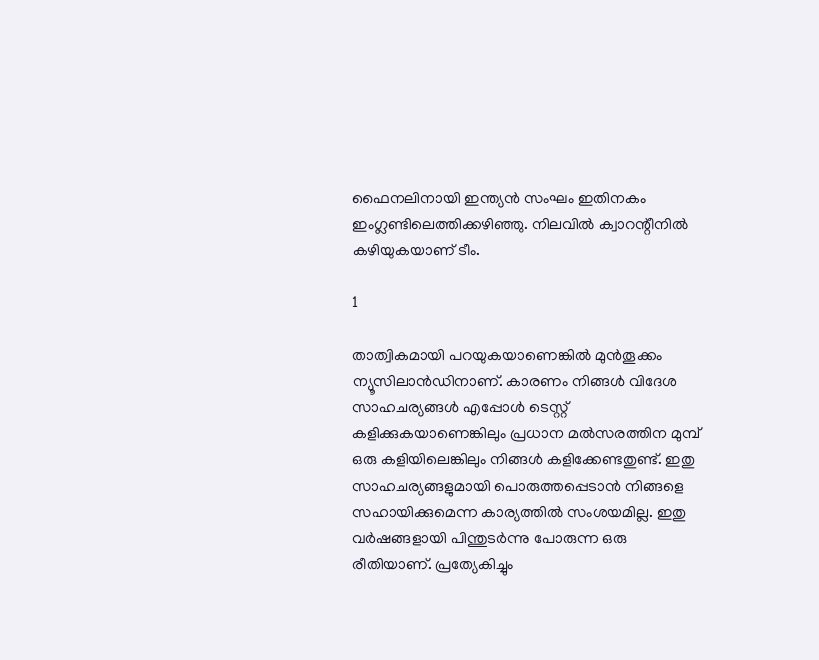ഫൈനലിനായി ഇന്ത്യന്‍ സംഘം ഇതിനകം ഇംഗ്ലണ്ടിലെത്തിക്കഴിഞ്ഞു. നിലവില്‍ ക്വാറന്റീനില്‍ കഴിയുകയാണ് ടീം.

1

താത്വികമായി പറയുകയാണെങ്കില്‍ മുന്‍തൂക്കം ന്യൂസിലാന്‍ഡിനാണ്. കാരണം നിങ്ങള്‍ വിദേശ സാഹചര്യങ്ങള്‍ എപ്പോള്‍ ടെസ്റ്റ് കളിക്കുകയാണെങ്കിലും പ്രധാന മല്‍സരത്തിന മുമ്പ് ഒരു കളിയിലെങ്കിലും നിങ്ങള്‍ കളിക്കേണ്ടതുണ്ട്. ഇതു സാഹചര്യങ്ങളുമായി പൊരുത്തപ്പെടാന്‍ നിങ്ങളെ സഹായിക്കുമെന്ന കാര്യത്തില്‍ സംശയമില്ല. ഇതു വര്‍ഷങ്ങളായി പിന്തുടര്‍ന്നു പോരുന്ന ഒരു രീതിയാണ്. പ്രത്യേകിച്ചും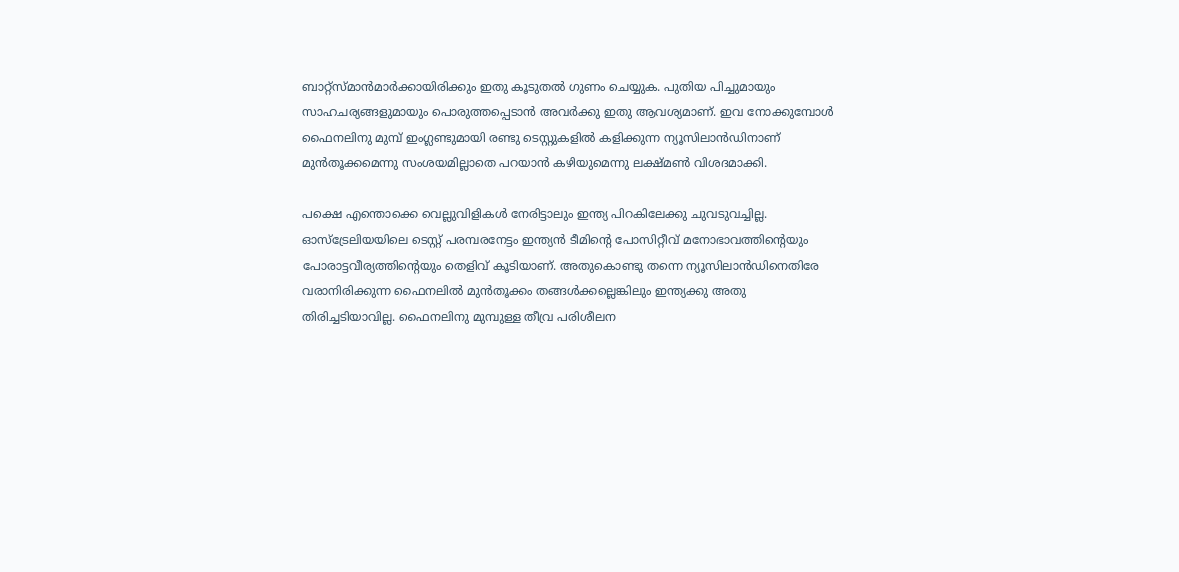ബാറ്റ്‌സ്മാന്‍മാര്‍ക്കായിരിക്കും ഇതു കൂടുതല്‍ ഗുണം ചെയ്യുക. പുതിയ പിച്ചുമായും സാഹചര്യങ്ങളുമായും പൊരുത്തപ്പെടാന്‍ അവര്‍ക്കു ഇതു ആവശ്യമാണ്. ഇവ നോക്കുമ്പോള്‍ ഫൈനലിനു മുമ്പ് ഇംഗ്ലണ്ടുമായി രണ്ടു ടെസ്റ്റുകളില്‍ കളിക്കുന്ന ന്യൂസിലാന്‍ഡിനാണ് മുന്‍തൂക്കമെന്നു സംശയമില്ലാതെ പറയാന്‍ കഴിയുമെന്നു ലക്ഷ്മണ്‍ വിശദമാക്കി.

പക്ഷെ എന്തൊക്കെ വെല്ലുവിളികള്‍ നേരിട്ടാലും ഇന്ത്യ പിറകിലേക്കു ചുവടുവച്ചില്ല. ഓസ്‌ട്രേലിയയിലെ ടെസ്റ്റ് പരമ്പരനേട്ടം ഇന്ത്യന്‍ ടീമിന്റെ പോസിറ്റീവ് മനോഭാവത്തിന്റെയും പോരാട്ടവീര്യത്തിന്റെയും തെളിവ് കൂടിയാണ്. അതുകൊണ്ടു തന്നെ ന്യൂസിലാന്‍ഡിനെതിരേ വരാനിരിക്കുന്ന ഫൈനലില്‍ മുന്‍തൂക്കം തങ്ങള്‍ക്കല്ലെങ്കിലും ഇന്ത്യക്കു അതു തിരിച്ചടിയാവില്ല. ഫൈനലിനു മുമ്പുള്ള തീവ്ര പരിശീലന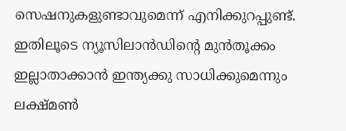സെഷനുകളുണ്ടാവുമെന്ന് എനിക്കുറപ്പുണ്ട്. ഇതിലൂടെ ന്യൂസിലാന്‍ഡിന്റെ മുന്‍തൂക്കം ഇല്ലാതാക്കാന്‍ ഇന്ത്യക്കു സാധിക്കുമെന്നും ലക്ഷ്മണ്‍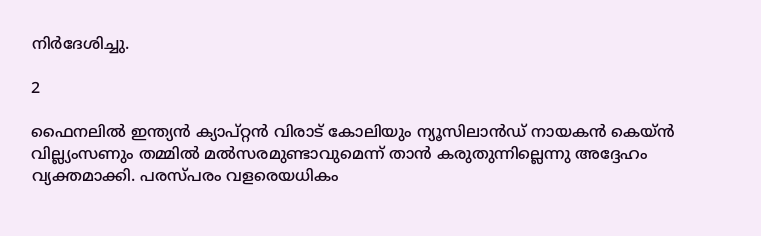നിര്‍ദേശിച്ചു.

2

ഫൈനലില്‍ ഇന്ത്യന്‍ ക്യാപ്റ്റന്‍ വിരാട് കോലിയും ന്യൂസിലാന്‍ഡ് നായകന്‍ കെയ്ന്‍ വില്ല്യംസണും തമ്മില്‍ മല്‍സരമുണ്ടാവുമെന്ന് താന്‍ കരുതുന്നില്ലെന്നു അദ്ദേഹം വ്യക്തമാക്കി. പരസ്പരം വളരെയധികം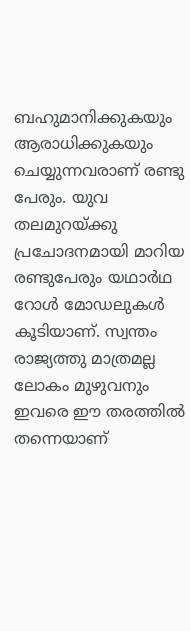ബഹുമാനിക്കുകയും ആരാധിക്കുകയും ചെയ്യുന്നവരാണ് രണ്ടു പേരും. യുവ തലമുറയ്ക്കു പ്രചോദനമായി മാറിയ രണ്ടുപേരും യഥാര്‍ഥ റോള്‍ മോഡലുകള്‍ കൂടിയാണ്. സ്വന്തം രാജ്യത്തു മാത്രമല്ല ലോകം മുഴുവനും ഇവരെ ഈ തരത്തില്‍ തന്നെയാണ്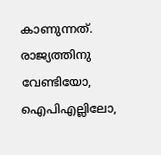കാണുന്നത്. രാജ്യത്തിനു വേണ്ടിയോ, ഐപിഎല്ലിലോ,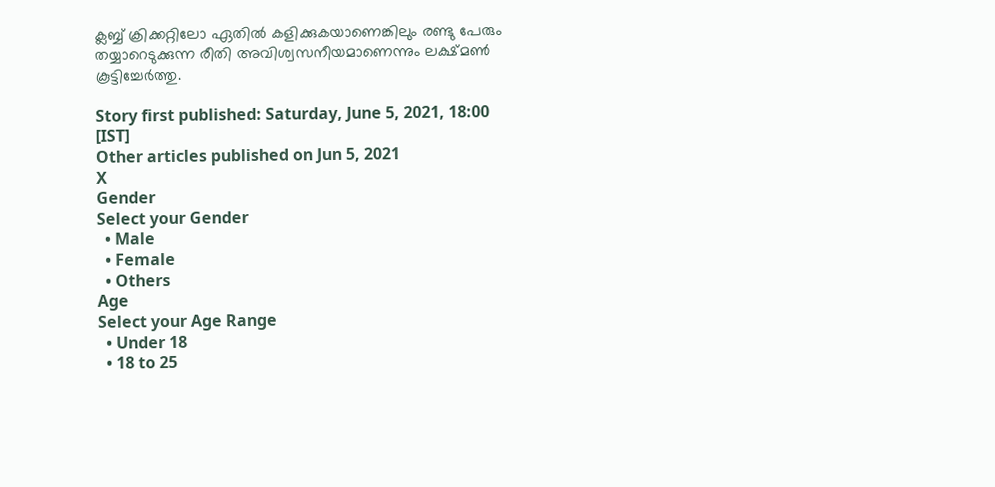ക്ലബ്ബ് ക്രിക്കറ്റിലോ ഏതില്‍ കളിക്കുകയാണെങ്കിലും രണ്ടു പേരും തയ്യാറെടുക്കുന്ന രീതി അവിശ്വസനീയമാണെന്നും ലക്ഷ്മണ്‍ കൂട്ടിച്ചേര്‍ത്തു.

Story first published: Saturday, June 5, 2021, 18:00 [IST]
Other articles published on Jun 5, 2021
X
Gender
Select your Gender
  • Male
  • Female
  • Others
Age
Select your Age Range
  • Under 18
  • 18 to 25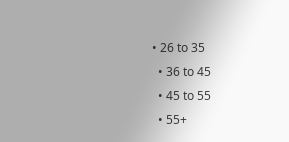• 26 to 35
  • 36 to 45
  • 45 to 55
  • 55+